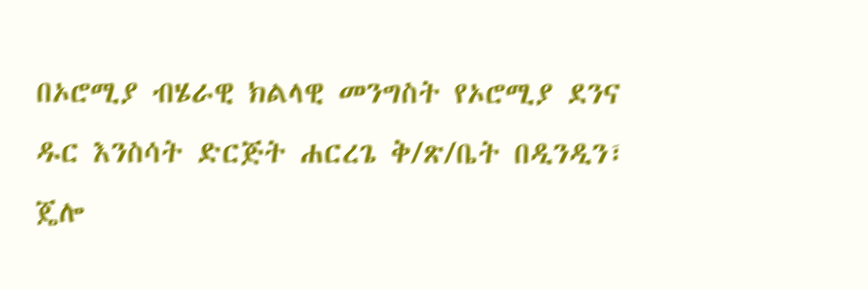በኦሮሚያ ብሄራዊ ክልላዊ መንግስት የኦሮሚያ ደንና ዱር እንስሳት ድርጅት ሐርረጌ ቅ/ጽ/ቤት በዲንዲን፣ ጄሎ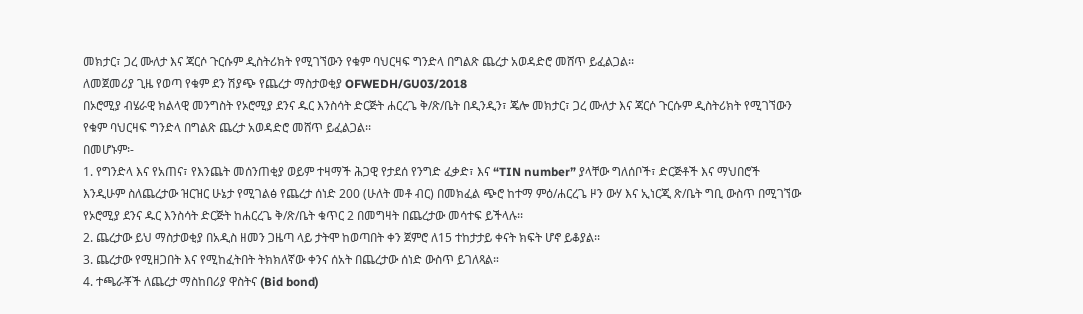መክታር፣ ጋረ ሙለታ እና ጃርሶ ጉርሱም ዲስትሪክት የሚገኘውን የቁም ባህርዛፍ ግንድላ በግልጽ ጨረታ አወዳድሮ መሸጥ ይፈልጋል፡፡
ለመጀመሪያ ጊዜ የወጣ የቁም ደን ሽያጭ የጨረታ ማስታወቂያ OFWEDH/GU03/2018
በኦሮሚያ ብሄራዊ ክልላዊ መንግስት የኦሮሚያ ደንና ዱር እንስሳት ድርጅት ሐርረጌ ቅ/ጽ/ቤት በዲንዲን፣ ጄሎ መክታር፣ ጋረ ሙለታ እና ጃርሶ ጉርሱም ዲስትሪክት የሚገኘውን የቁም ባህርዛፍ ግንድላ በግልጽ ጨረታ አወዳድሮ መሸጥ ይፈልጋል፡፡
በመሆኑም፡-
1. የግንድላ እና የአጠና፣ የእንጨት መሰንጠቂያ ወይም ተዛማች ሕጋዊ የታደሰ የንግድ ፈቃድ፣ እና “TIN number” ያላቸው ግለሰቦች፣ ድርጅቶች እና ማህበሮች እንዲሁም ስለጨረታው ዝርዝር ሁኔታ የሚገልፅ የጨረታ ሰነድ 200 (ሁለት መቶ ብር) በመክፈል ጭሮ ከተማ ምዕ/ሐርረጌ ዞን ውሃ እና ኢነርጂ ጽ/ቤት ግቢ ውስጥ በሚገኘው የኦሮሚያ ደንና ዱር እንስሳት ድርጅት ከሐርረጌ ቅ/ጽ/ቤት ቁጥር 2 በመግዛት በጨረታው መሳተፍ ይችላሉ፡፡
2. ጨረታው ይህ ማስታወቂያ በአዲስ ዘመን ጋዜጣ ላይ ታትሞ ከወጣበት ቀን ጀምሮ ለ15 ተከታታይ ቀናት ክፍት ሆኖ ይቆያል፡፡
3. ጨረታው የሚዘጋበት እና የሚከፈትበት ትክክለኛው ቀንና ሰአት በጨረታው ሰነድ ውስጥ ይገለጻል።
4. ተጫራቾች ለጨረታ ማስከበሪያ ዋስትና (Bid bond)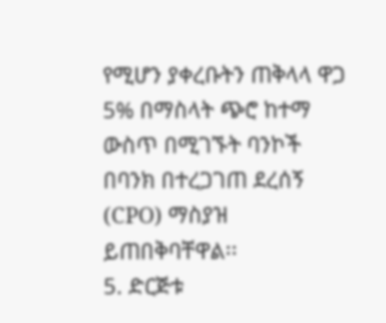የሚሆን ያቀረቡትን ጠቅላላ ዋጋ 5% በማስላት ጭሮ ከተማ ውስጥ በሚገኙት ባንኮች በባንክ በተረጋገጠ ደረሰኝ (CPO) ማስያዝ ይጠበቅባቸዋል፡፡
5. ድርጅቱ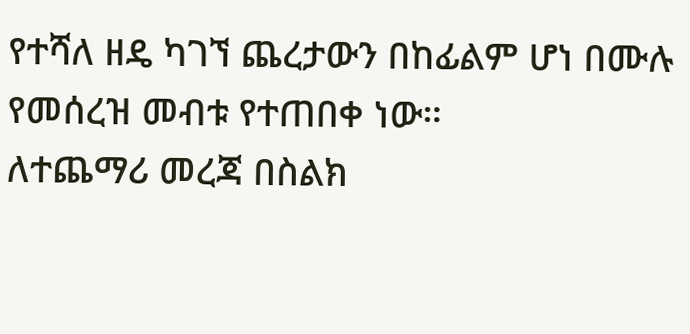የተሻለ ዘዴ ካገኘ ጨረታውን በከፊልም ሆነ በሙሉ የመሰረዝ መብቱ የተጠበቀ ነው።
ለተጨማሪ መረጃ በስልክ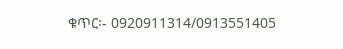ቁጥር፡- 0920911314/0913551405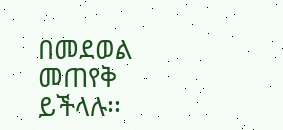በመደወል መጠየቅ ይችላሉ፡፡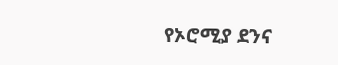የኦሮሚያ ደንና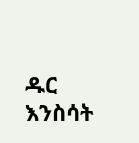ዱር እንስሳት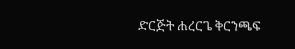ድርጅት ሐረርጌ ቅርንጫፍ